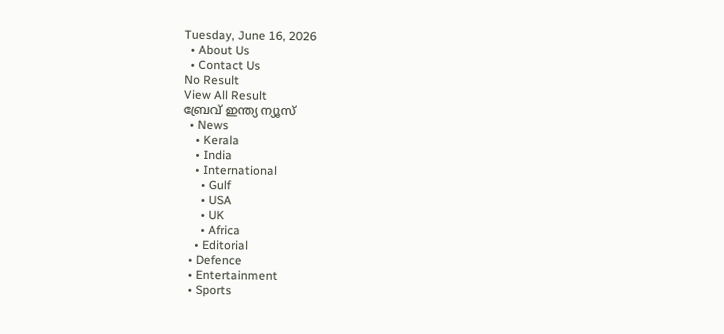Tuesday, June 16, 2026
  • About Us
  • Contact Us
No Result
View All Result
ബ്രേവ് ഇന്ത്യ ന്യൂസ്
  • News
    • Kerala
    • India
    • International
      • Gulf
      • USA
      • UK
      • Africa
    • Editorial
  • Defence
  • Entertainment
  • Sports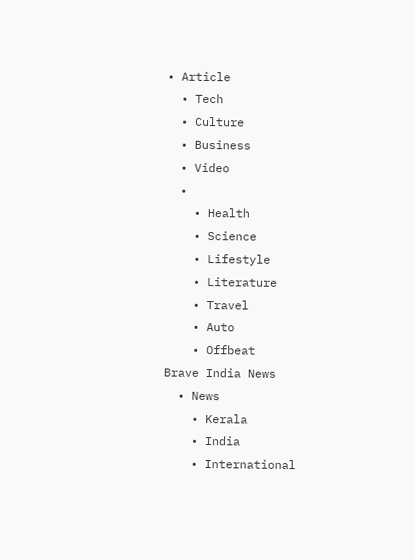• Article
  • Tech
  • Culture
  • Business
  • Video
  •
    • Health
    • Science
    • Lifestyle
    • Literature
    • Travel
    • Auto
    • Offbeat
Brave India News
  • News
    • Kerala
    • India
    • International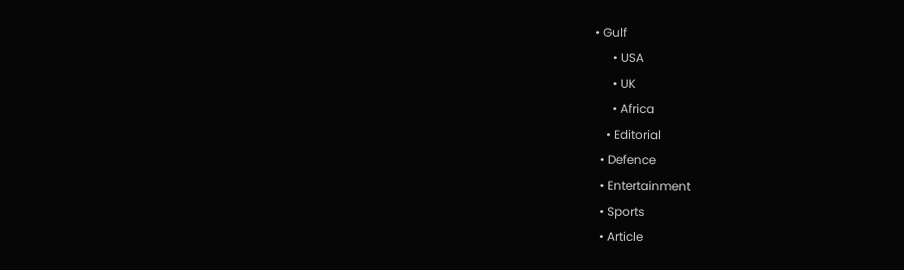• Gulf
      • USA
      • UK
      • Africa
    • Editorial
  • Defence
  • Entertainment
  • Sports
  • Article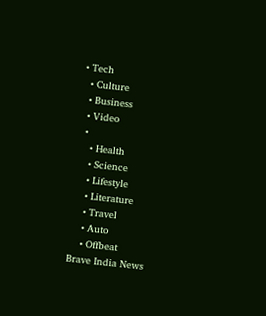• Tech
  • Culture
  • Business
  • Video
  •
    • Health
    • Science
    • Lifestyle
    • Literature
    • Travel
    • Auto
    • Offbeat
Brave India News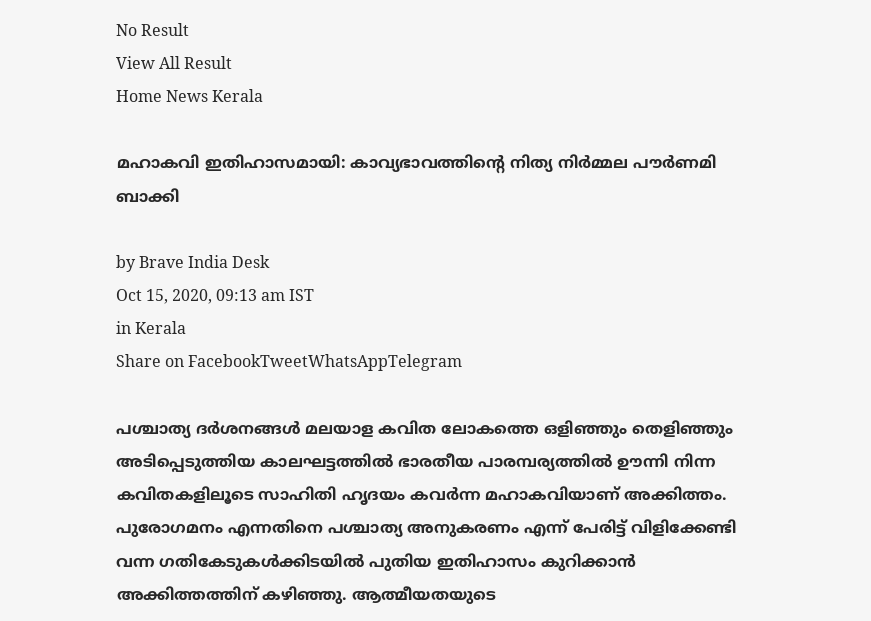No Result
View All Result
Home News Kerala

മഹാകവി ഇതിഹാസമായി: കാവ്യഭാവത്തിന്റെ നിത്യ നിര്‍മ്മല പൗര്‍ണമി ബാക്കി

by Brave India Desk
Oct 15, 2020, 09:13 am IST
in Kerala
Share on FacebookTweetWhatsAppTelegram

പശ്ചാത്യ ദര്‍ശനങ്ങള്‍ മലയാള കവിത ലോകത്തെ ഒളിഞ്ഞും തെളിഞ്ഞും അടിപ്പെടുത്തിയ കാലഘട്ടത്തില്‍ ഭാരതീയ പാരമ്പര്യത്തില്‍ ഊന്നി നിന്ന കവിതകളിലൂടെ സാഹിതി ഹൃദയം കവര്‍ന്ന മഹാകവിയാണ് അക്കിത്തം. പുരോഗമനം എന്നതിനെ പശ്ചാത്യ അനുകരണം എന്ന് പേരിട്ട് വിളിക്കേണ്ടി വന്ന ഗതികേടുകള്‍ക്കിടയില്‍ പുതിയ ഇതിഹാസം കുറിക്കാന്‍ അക്കിത്തത്തിന് കഴിഞ്ഞു. ആത്മീയതയുടെ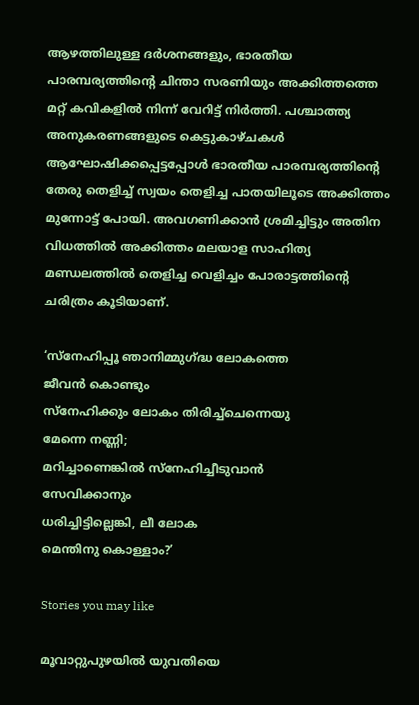ആഴത്തിലുള്ള ദര്‍ശനങ്ങളും, ഭാരതീയ പാരമ്പര്യത്തിന്റെ ചിന്താ സരണിയും അക്കിത്തത്തെ മറ്റ് കവികളില്‍ നിന്ന് വേറിട്ട് നിര്‍ത്തി. പശ്ചാത്ത്യ അനുകരണങ്ങളുടെ കെട്ടുകാഴ്ചകള്‍ ആഘോഷിക്കപ്പെട്ടപ്പോള്‍ ഭാരതീയ പാരമ്പര്യത്തിന്റെ തേരു തെളിച്ച് സ്വയം തെളിച്ച പാതയിലൂടെ അക്കിത്തം മുന്നോട്ട് പോയി. അവഗണിക്കാന്‍ ശ്രമിച്ചിട്ടും അതിന വിധത്തില്‍ അക്കിത്തം മലയാള സാഹിത്യ മണ്ഡലത്തില്‍ തെളിച്ച വെളിച്ചം പോരാട്ടത്തിന്റെ ചരിത്രം കൂടിയാണ്.

‘സ്‌നേഹിപ്പൂ ഞാനിമ്മുഗ്ദ്ധ ലോകത്തെ
ജീവന്‍ കൊണ്ടും
സ്‌നേഹിക്കും ലോകം തിരിച്ച്‌ചെന്നെയു
മേന്നെ നണ്ണി;
മറിച്ചാണെങ്കില്‍ സ്‌നേഹിച്ചീടുവാന്‍
സേവിക്കാനും
ധരിച്ചിട്ടില്ലെങ്കി, ലീ ലോക
മെന്തിനു കൊള്ളാം?’

Stories you may like

മൂവാറ്റുപുഴയിൽ യുവതിയെ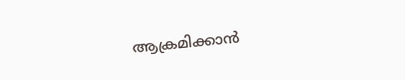ആക്രമിക്കാൻ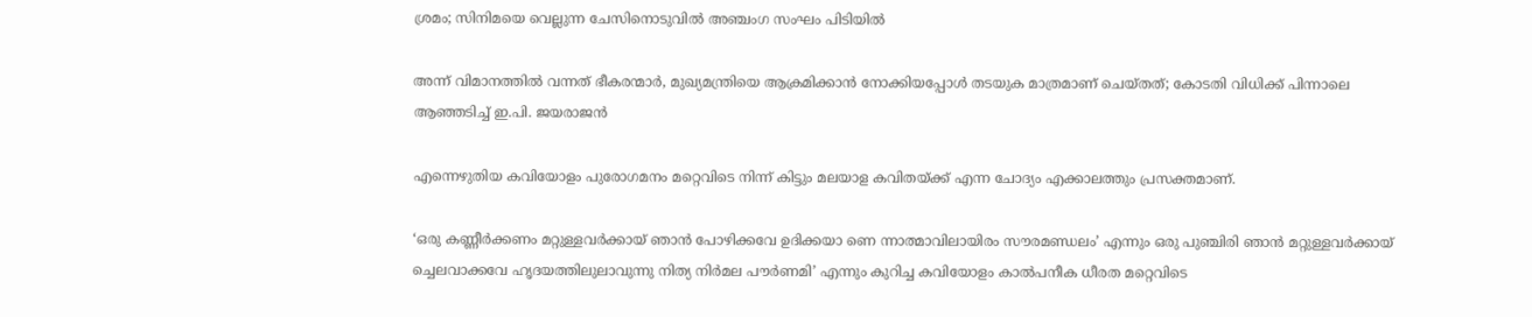ശ്രമം; സിനിമയെ വെല്ലുന്ന ചേസിനൊടുവിൽ അഞ്ചംഗ സംഘം പിടിയിൽ

അന്ന് വിമാനത്തിൽ വന്നത് ഭീകരന്മാർ, മുഖ്യമന്ത്രിയെ ആക്രമിക്കാൻ നോക്കിയപ്പോൾ തടയുക മാത്രമാണ് ചെയ്തത്; കോടതി വിധിക്ക് പിന്നാലെ ആഞ്ഞടിച്ച് ഇ.പി. ജയരാജൻ

എന്നെഴുതിയ കവിയോളം പുരോഗമനം മറ്റെവിടെ നിന്ന് കിട്ടും മലയാള കവിതയ്ക്ക് എന്ന ചോദ്യം എക്കാലത്തും പ്രസക്തമാണ്.

‘ഒരു കണ്ണീര്‍ക്കണം മറ്റുള്ളവര്‍ക്കായ് ഞാന്‍ പോഴിക്കവേ ഉദിക്കയാ ണെ ന്നാത്മാവിലായിരം സൗരമണ്ഡലം’ എന്നും ഒരു പുഞ്ചിരി ഞാന്‍ മറ്റുള്ളവര്‍ക്കായ് ച്ചെലവാക്കവേ ഹൃദയത്തിലുലാവുന്നു നിത്യ നിര്‍മല പൗര്‍ണമി’ എന്നും കുറിച്ച കവിയോളം കാല്‍പനീക ധീരത മറ്റെവിടെ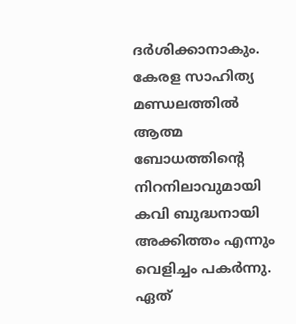ദര്‍ശിക്കാനാകും. കേരള സാഹിത്യ മണ്ഡലത്തില്‍ ആത്മ ബോധത്തിന്റെ നിറനിലാവുമായി കവി ബുദ്ധനായി അക്കിത്തം എന്നും വെളിച്ചം പകര്‍ന്നു. ഏത്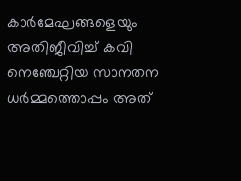കാര്‍മേഘങ്ങളെയും അതിജീവിച്ച് കവി നെഞ്ചേറ്റിയ സാനതന ധര്‍മ്മത്തൊപ്പം അത്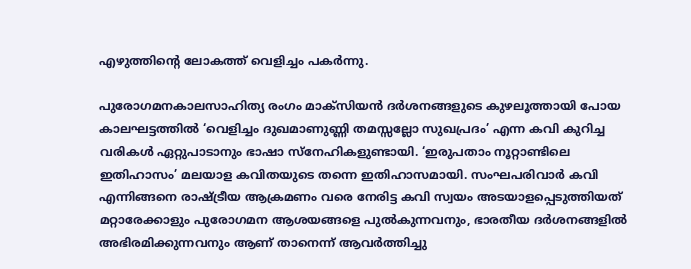എഴുത്തിന്റെ ലോകത്ത് വെളിച്ചം പകര്‍ന്നു.

പുരോഗമനകാലസാഹിത്യ രംഗം മാക്‌സിയന്‍ ദര്‍ശനങ്ങളുടെ കുഴലൂത്തായി പോയ കാലഘട്ടത്തില്‍ ‘വെളിച്ചം ദുഖമാണുണ്ണി തമസ്സല്ലോ സുഖപ്രദം’ എന്ന കവി കുറിച്ച വരികള്‍ ഏറ്റുപാടാനും ഭാഷാ സ്‌നേഹികളുണ്ടായി. ‘ഇരുപതാം നൂറ്റാണ്ടിലെ ഇതിഹാസം’ മലയാള കവിതയുടെ തന്നെ ഇതിഹാസമായി. സംഘപരിവാര്‍ കവി എന്നിങ്ങനെ രാഷ്ട്രീയ ആക്രമണം വരെ നേരിട്ട കവി സ്വയം അടയാളപ്പെടുത്തിയത് മറ്റാരേക്കാളും പുരോഗമന ആശയങ്ങളെ പുല്‍കുന്നവനും, ഭാരതീയ ദര്‍ശനങ്ങളില്‍ അഭിരമിക്കുന്നവനും ആണ് താനെന്ന് ആവര്‍ത്തിച്ചു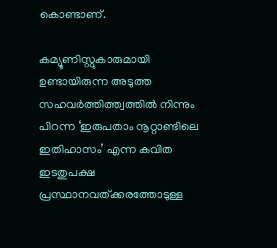കൊണ്ടാണ്.

കമ്യൂണിസ്റ്റുകാരുമായി ഉണ്ടായിരുന്ന അടുത്ത സഹവര്‍ത്തിത്ത്വത്തില്‍ നിന്നും പിറന്ന ‘ഇരുപതാം നൂറ്റാണ്ടിലെ ഇതിഹാസം’ എന്ന കവിത ഇടതുപക്ഷ പ്രസ്ഥാനവത്ക്കരത്തോടുള്ള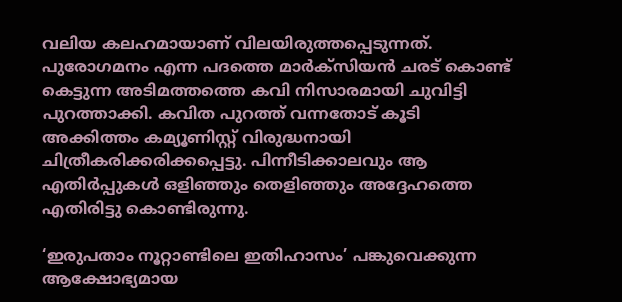വലിയ കലഹമായാണ് വിലയിരുത്തപ്പെടുന്നത്. പുരോഗമനം എന്ന പദത്തെ മാര്‍ക്‌സിയന്‍ ചരട് കൊണ്ട് കെട്ടുന്ന അടിമത്തത്തെ കവി നിസാരമായി ചുവിട്ടി പുറത്താക്കി. കവിത പുറത്ത് വന്നതോട് കൂടി അക്കിത്തം കമ്യൂണിസ്റ്റ് വിരുദ്ധനായി ചിത്രീകരിക്കരിക്കപ്പെട്ടു. പിന്നീടിക്കാലവും ആ എതിര്‍പ്പുകള്‍ ഒളിഞ്ഞും തെളിഞ്ഞും അദ്ദേഹത്തെ എതിരിട്ടു കൊണ്ടിരുന്നു.

‘ഇരുപതാം നൂറ്റാണ്ടിലെ ഇതിഹാസം’ പങ്കുവെക്കുന്ന ആക്ഷോഭ്യമായ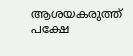ആശയകരുത്ത് പക്ഷേ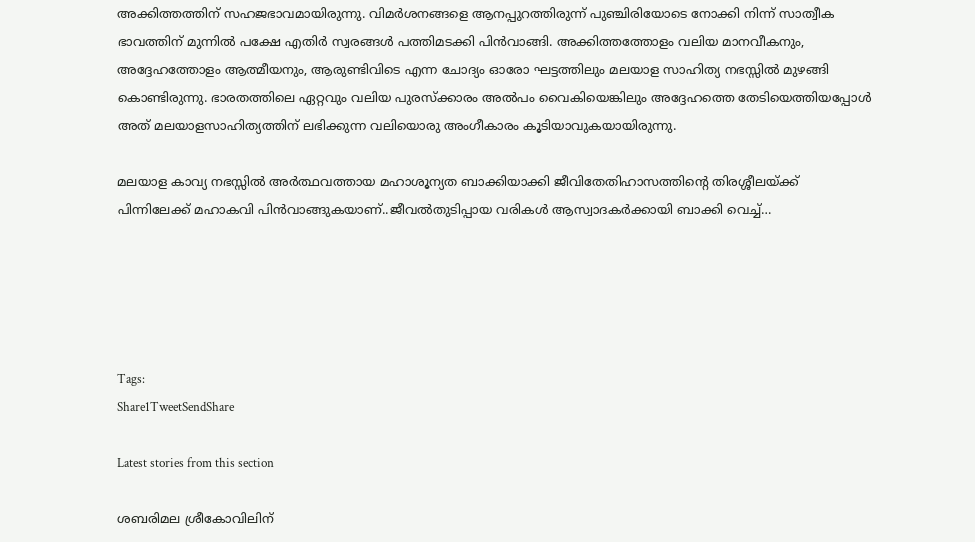അക്കിത്തത്തിന് സഹജഭാവമായിരുന്നു. വിമര്‍ശനങ്ങളെ ആനപ്പുറത്തിരുന്ന് പുഞ്ചിരിയോടെ നോക്കി നിന്ന് സാത്വീക ഭാവത്തിന് മുന്നില്‍ പക്ഷേ എതിര്‍ സ്വരങ്ങള്‍ പത്തിമടക്കി പിന്‍വാങ്ങി. അക്കിത്തത്തോളം വലിയ മാനവീകനും, അദ്ദേഹത്തോളം ആത്മീയനും, ആരുണ്ടിവിടെ എന്ന ചോദ്യം ഓരോ ഘട്ടത്തിലും മലയാള സാഹിത്യ നഭസ്സില്‍ മുഴങ്ങി കൊണ്ടിരുന്നു. ഭാരതത്തിലെ ഏറ്റവും വലിയ പുരസ്‌ക്കാരം അല്‍പം വൈകിയെങ്കിലും അദ്ദേഹത്തെ തേടിയെത്തിയപ്പോള്‍ അത് മലയാളസാഹിത്യത്തിന് ലഭിക്കുന്ന വലിയൊരു അംഗീകാരം കൂടിയാവുകയായിരുന്നു.

മലയാള കാവ്യ നഭസ്സില്‍ അര്‍ത്ഥവത്തായ മഹാശൂന്യത ബാക്കിയാക്കി ജീവിതേതിഹാസത്തിന്റെ തിരശ്ശീലയ്ക്ക് പിന്നിലേക്ക് മഹാകവി പിന്‍വാങ്ങുകയാണ്..ജീവല്‍തുടിപ്പായ വരികള്‍ ആസ്വാദകര്‍ക്കായി ബാക്കി വെച്ച്…





Tags:
Share1TweetSendShare

Latest stories from this section

ശബരിമല ശ്രീകോവിലിന്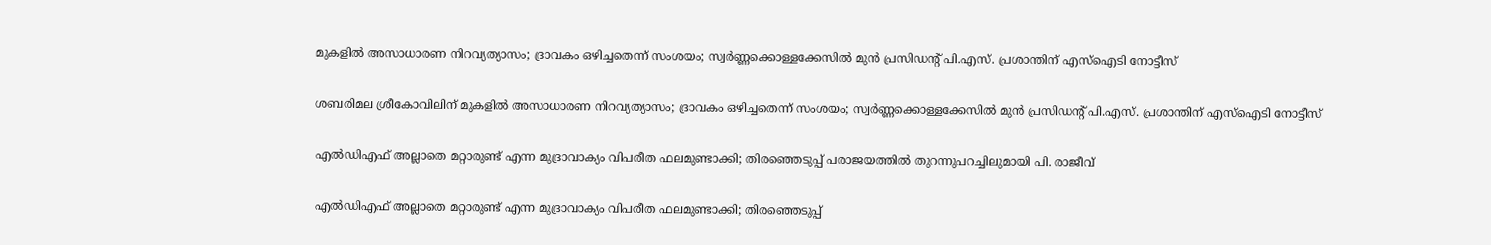മുകളിൽ അസാധാരണ നിറവ്യത്യാസം; ദ്രാവകം ഒഴിച്ചതെന്ന് സംശയം; സ്വർണ്ണക്കൊള്ളക്കേസിൽ മുൻ പ്രസിഡന്റ് പി.എസ്. പ്രശാന്തിന് എസ്‌ഐടി നോട്ടീസ്

ശബരിമല ശ്രീകോവിലിന് മുകളിൽ അസാധാരണ നിറവ്യത്യാസം; ദ്രാവകം ഒഴിച്ചതെന്ന് സംശയം; സ്വർണ്ണക്കൊള്ളക്കേസിൽ മുൻ പ്രസിഡന്റ് പി.എസ്. പ്രശാന്തിന് എസ്‌ഐടി നോട്ടീസ്

എൽഡിഎഫ് അല്ലാതെ മറ്റാരുണ്ട് എന്ന മുദ്രാവാക്യം വിപരീത ഫലമുണ്ടാക്കി; തിരഞ്ഞെടുപ്പ് പരാജയത്തിൽ തുറന്നുപറച്ചിലുമായി പി. രാജീവ്

എൽഡിഎഫ് അല്ലാതെ മറ്റാരുണ്ട് എന്ന മുദ്രാവാക്യം വിപരീത ഫലമുണ്ടാക്കി; തിരഞ്ഞെടുപ്പ്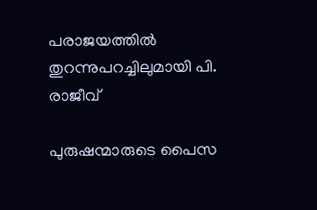പരാജയത്തിൽ തുറന്നുപറച്ചിലുമായി പി. രാജീവ്

പുരുഷന്മാരുടെ പൈസ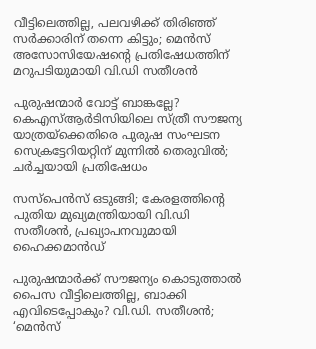വീട്ടിലെത്തില്ല, പലവഴിക്ക് തിരിഞ്ഞ് സർക്കാരിന് തന്നെ കിട്ടും; മെൻസ് അസോസിയേഷന്റെ പ്രതിഷേധത്തിന് മറുപടിയുമായി വി.ഡി സതീശൻ

പുരുഷന്മാർ വോട്ട് ബാങ്കല്ലേ? കെഎസ്ആർടിസിയിലെ സ്ത്രീ സൗജന്യ യാത്രയ്‌ക്കെതിരെ പുരുഷ സംഘടന സെക്രട്ടേറിയറ്റിന് മുന്നിൽ തെരുവിൽ; ചർച്ചയായി പ്രതിഷേധം

സസ്‌പെൻസ് ഒടുങ്ങി; കേരളത്തിന്റെ പുതിയ മുഖ്യമന്ത്രിയായി വി.ഡി സതീശൻ, പ്രഖ്യാപനവുമായി ഹൈക്കമാൻഡ്

പുരുഷന്മാർക്ക് സൗജന്യം കൊടുത്താൽ പൈസ വീട്ടിലെത്തില്ല, ബാക്കി എവിടെപ്പോകും? വി.ഡി. സതീശൻ; ‘മെൻസ്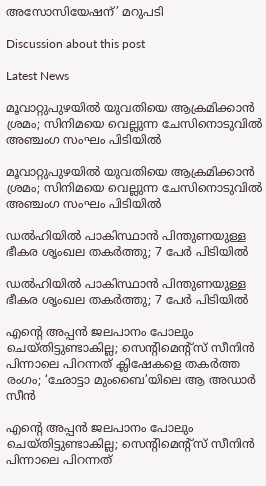അസോസിയേഷന്’ മറുപടി

Discussion about this post

Latest News

മൂവാറ്റുപുഴയിൽ യുവതിയെ ആക്രമിക്കാൻ ശ്രമം; സിനിമയെ വെല്ലുന്ന ചേസിനൊടുവിൽ അഞ്ചംഗ സംഘം പിടിയിൽ

മൂവാറ്റുപുഴയിൽ യുവതിയെ ആക്രമിക്കാൻ ശ്രമം; സിനിമയെ വെല്ലുന്ന ചേസിനൊടുവിൽ അഞ്ചംഗ സംഘം പിടിയിൽ

ഡൽഹിയിൽ പാകിസ്ഥാൻ പിന്തുണയുള്ള ഭീകര ശൃംഖല തകർത്തു; 7 പേർ പിടിയിൽ

ഡൽഹിയിൽ പാകിസ്ഥാൻ പിന്തുണയുള്ള ഭീകര ശൃംഖല തകർത്തു; 7 പേർ പിടിയിൽ

എന്റെ അപ്പൻ ജലപാനം പോലും ചെയ്തിട്ടുണ്ടാകില്ല; സെന്റിമെന്റ്സ് സീനിൻ പിന്നാലെ പിറന്നത് ക്ലിഷേകളെ തകർത്ത രംഗം; ‘ഛോട്ടാ മുംബൈ’യിലെ ആ അഡാർ സീൻ

എന്റെ അപ്പൻ ജലപാനം പോലും ചെയ്തിട്ടുണ്ടാകില്ല; സെന്റിമെന്റ്സ് സീനിൻ പിന്നാലെ പിറന്നത്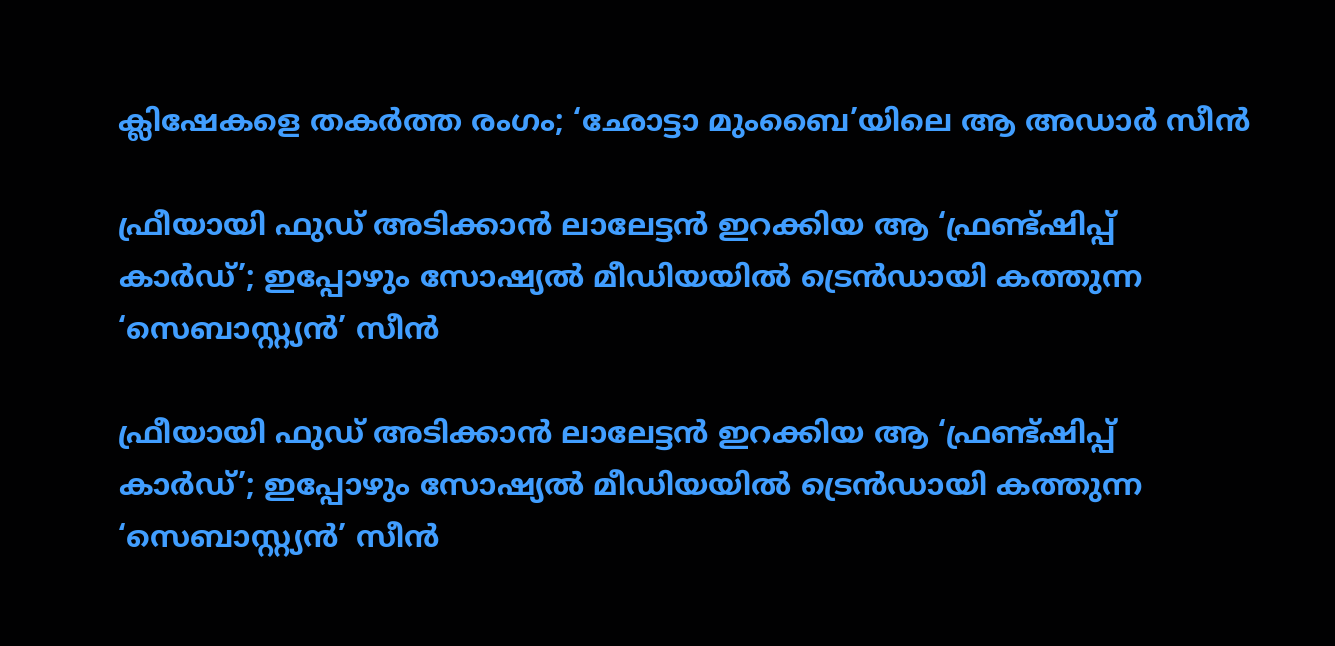ക്ലിഷേകളെ തകർത്ത രംഗം; ‘ഛോട്ടാ മുംബൈ’യിലെ ആ അഡാർ സീൻ

ഫ്രീയായി ഫുഡ് അടിക്കാൻ ലാലേട്ടൻ ഇറക്കിയ ആ ‘ഫ്രണ്ട്ഷിപ്പ് കാർഡ്’; ഇപ്പോഴും സോഷ്യൽ മീഡിയയിൽ ട്രെൻഡായി കത്തുന്ന ‘സെബാസ്റ്റ്യൻ’ സീൻ

ഫ്രീയായി ഫുഡ് അടിക്കാൻ ലാലേട്ടൻ ഇറക്കിയ ആ ‘ഫ്രണ്ട്ഷിപ്പ് കാർഡ്’; ഇപ്പോഴും സോഷ്യൽ മീഡിയയിൽ ട്രെൻഡായി കത്തുന്ന ‘സെബാസ്റ്റ്യൻ’ സീൻ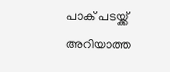പാക് പടയ്ക്ക് അറിയാത്ത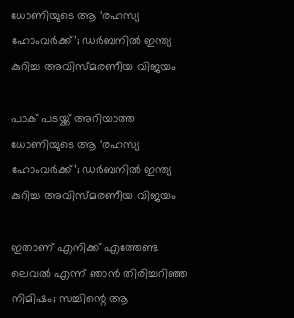ധോണിയുടെ ആ ‘രഹസ്യ ഹോംവർക്ക്’; ഡർബനിൽ ഇന്ത്യ കുറിച്ച അവിസ്മരണീയ വിജയം

പാക് പടയ്ക്ക് അറിയാത്ത ധോണിയുടെ ആ ‘രഹസ്യ ഹോംവർക്ക്’; ഡർബനിൽ ഇന്ത്യ കുറിച്ച അവിസ്മരണീയ വിജയം

ഇതാണ് എനിക്ക് എത്തേണ്ട ലെവൽ എന്ന് ഞാൻ തിരിച്ചറിഞ്ഞ നിമിഷം; സച്ചിന്റെ ആ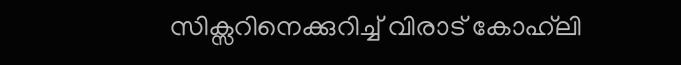സിക്സറിനെക്കുറിച്ച് വിരാട് കോഹ്‌ലി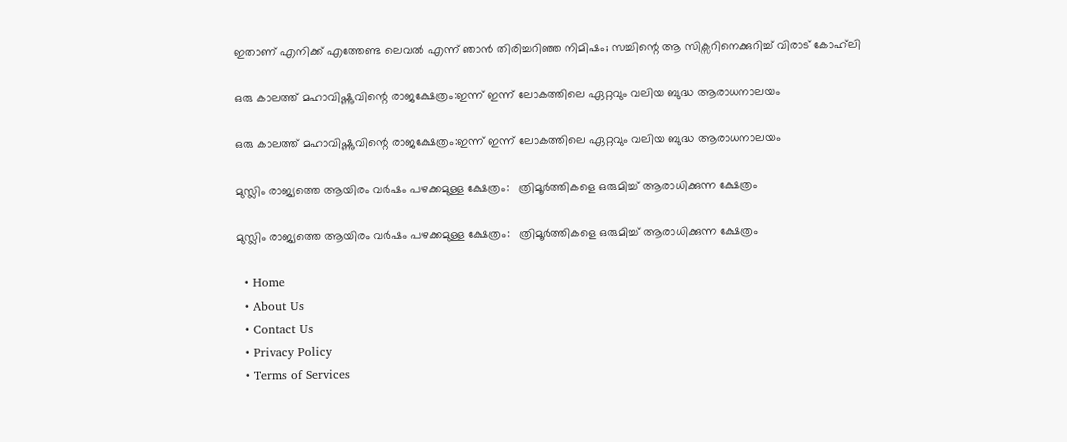ഇതാണ് എനിക്ക് എത്തേണ്ട ലെവൽ എന്ന് ഞാൻ തിരിച്ചറിഞ്ഞ നിമിഷം; സച്ചിന്റെ ആ സിക്സറിനെക്കുറിച്ച് വിരാട് കോഹ്‌ലി

ഒരു കാലത്ത് മഹാവിഷ്ണുവിന്റെ രാജക്ഷേത്രം:ഇന്ന് ഇന്ന് ലോകത്തിലെ ഏറ്റവും വലിയ ബുദ്ധ ആരാധനാലയം

ഒരു കാലത്ത് മഹാവിഷ്ണുവിന്റെ രാജക്ഷേത്രം:ഇന്ന് ഇന്ന് ലോകത്തിലെ ഏറ്റവും വലിയ ബുദ്ധ ആരാധനാലയം

മുസ്ലിം രാജ്യത്തെ ആയിരം വർഷം പഴക്കമുള്ള ക്ഷേത്രം:   ത്രിമൂർത്തികളെ ഒരുമിച്ച് ആരാധിക്കുന്ന ക്ഷേത്രം

മുസ്ലിം രാജ്യത്തെ ആയിരം വർഷം പഴക്കമുള്ള ക്ഷേത്രം:   ത്രിമൂർത്തികളെ ഒരുമിച്ച് ആരാധിക്കുന്ന ക്ഷേത്രം

  • Home
  • About Us
  • Contact Us
  • Privacy Policy
  • Terms of Services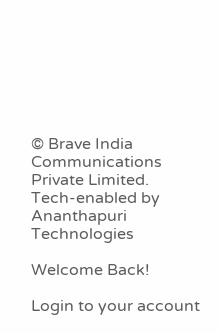© Brave India Communications Private Limited.
Tech-enabled by Ananthapuri Technologies

Welcome Back!

Login to your account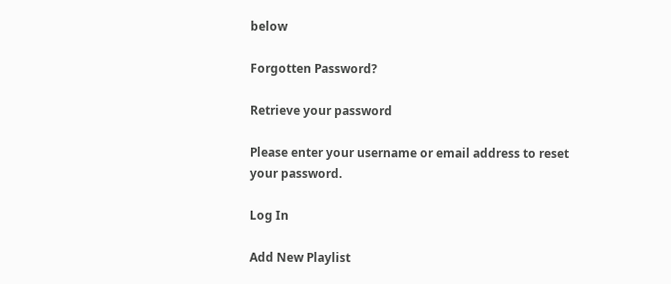below

Forgotten Password?

Retrieve your password

Please enter your username or email address to reset your password.

Log In

Add New Playlist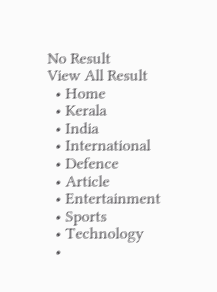No Result
View All Result
  • Home
  • Kerala
  • India
  • International
  • Defence
  • Article
  • Entertainment
  • Sports
  • Technology
  •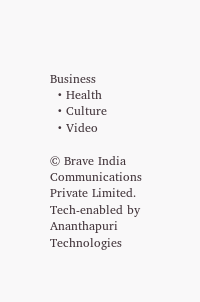Business
  • Health
  • Culture
  • Video

© Brave India Communications Private Limited.
Tech-enabled by Ananthapuri Technologies